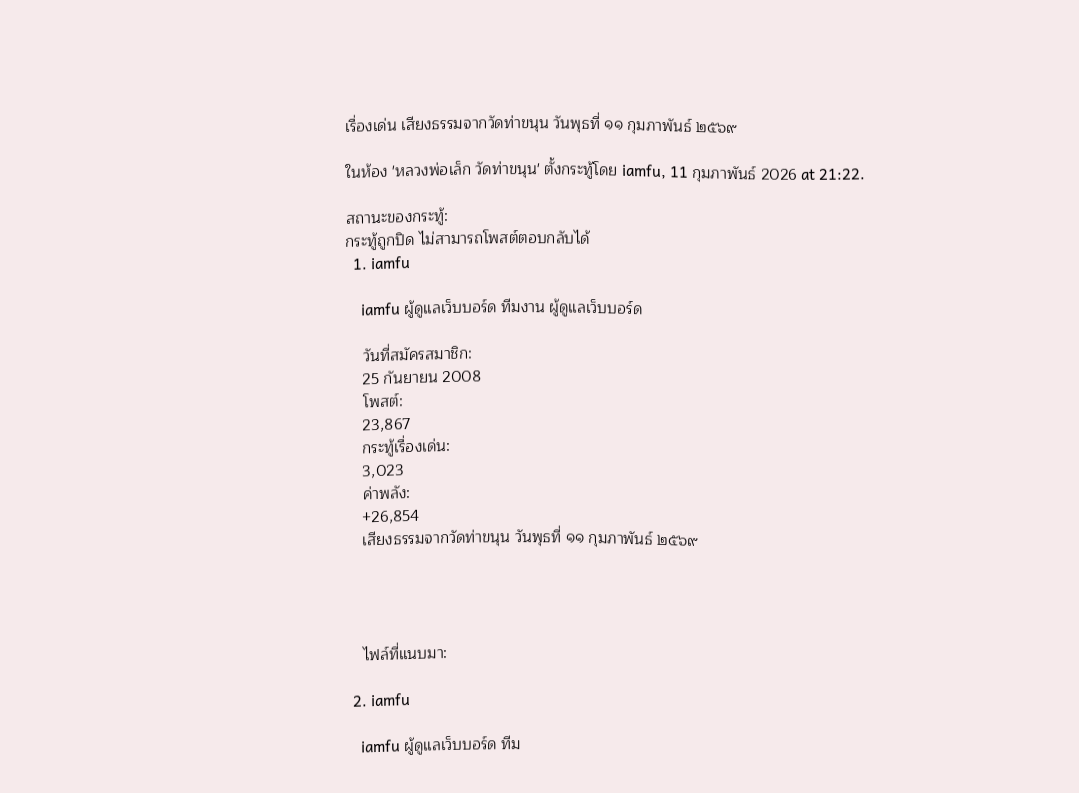เรื่องเด่น เสียงธรรมจากวัดท่าขนุน วันพุธที่ ๑๑ กุมภาพันธ์ ๒๕๖๙

ในห้อง 'หลวงพ่อเล็ก วัดท่าขนุน' ตั้งกระทู้โดย iamfu, 11 กุมภาพันธ์ 2026 at 21:22.

สถานะของกระทู้:
กระทู้ถูกปิด ไม่สามารถโพสต์ตอบกลับได้
  1. iamfu

    iamfu ผู้ดูแลเว็บบอร์ด ทีมงาน ผู้ดูแลเว็บบอร์ด

    วันที่สมัครสมาชิก:
    25 กันยายน 2008
    โพสต์:
    23,867
    กระทู้เรื่องเด่น:
    3,023
    ค่าพลัง:
    +26,854
    เสียงธรรมจากวัดท่าขนุน วันพุธที่ ๑๑ กุมภาพันธ์ ๒๕๖๙




    ไฟล์ที่แนบมา:

  2. iamfu

    iamfu ผู้ดูแลเว็บบอร์ด ทีม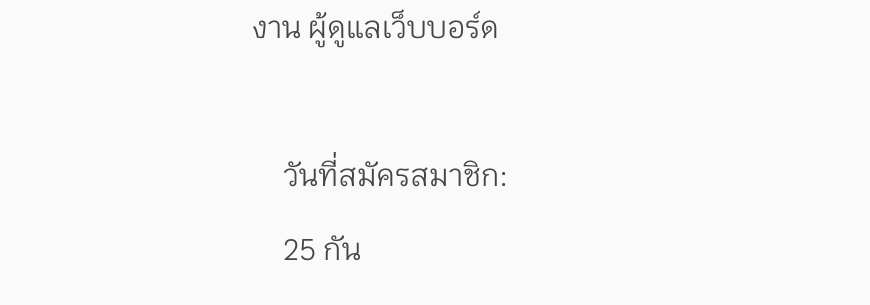งาน ผู้ดูแลเว็บบอร์ด

    วันที่สมัครสมาชิก:
    25 กัน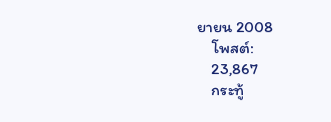ยายน 2008
    โพสต์:
    23,867
    กระทู้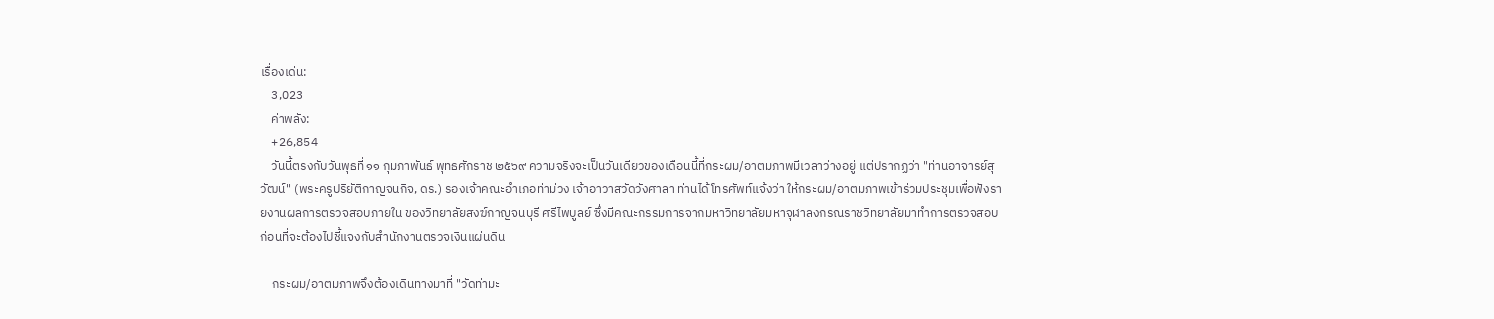เรื่องเด่น:
    3,023
    ค่าพลัง:
    +26,854
    วันนี้ตรงกับวันพุธที่ ๑๑ กุมภาพันธ์ พุทธศักราช ๒๕๖๙ ความจริงจะเป็นวันเดียวของเดือนนี้ที่กระผม/อาตมภาพมีเวลาว่างอยู่ แต่ปรากฏว่า "ท่านอาจารย์สุวัฒน์" (พระครูปริยัติกาญจนกิจ, ดร.) รองเจ้าคณะอำเภอท่าม่วง เจ้าอาวาสวัดวังศาลา ท่านได้โทรศัพท์แจ้งว่า ให้กระผม/อาตมภาพเข้าร่วมประชุมเพื่อฟังรายงานผลการตรวจสอบภายใน ของวิทยาลัยสงฆ์กาญจนบุรี ศรีไพบูลย์ ซึ่งมีคณะกรรมการจากมหาวิทยาลัยมหาจุฬาลงกรณราชวิทยาลัยมาทำการตรวจสอบ ก่อนที่จะต้องไปชี้แจงกับสำนักงานตรวจเงินแผ่นดิน

    กระผม/อาตมภาพจึงต้องเดินทางมาที่ "วัดท่ามะ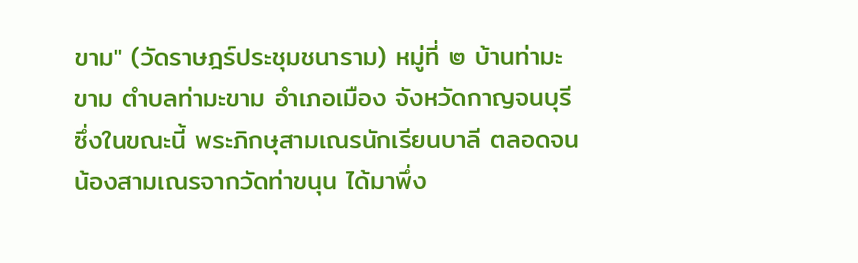ขาม" (วัดราษฎร์ประชุมชนาราม) หมู่ที่ ๒ บ้านท่ามะขาม ตำบลท่ามะขาม อำเภอเมือง จังหวัดกาญจนบุรี ซึ่งในขณะนี้ พระภิกษุสามเณรนักเรียนบาลี ตลอดจนน้องสามเณรจากวัดท่าขนุน ได้มาพึ่ง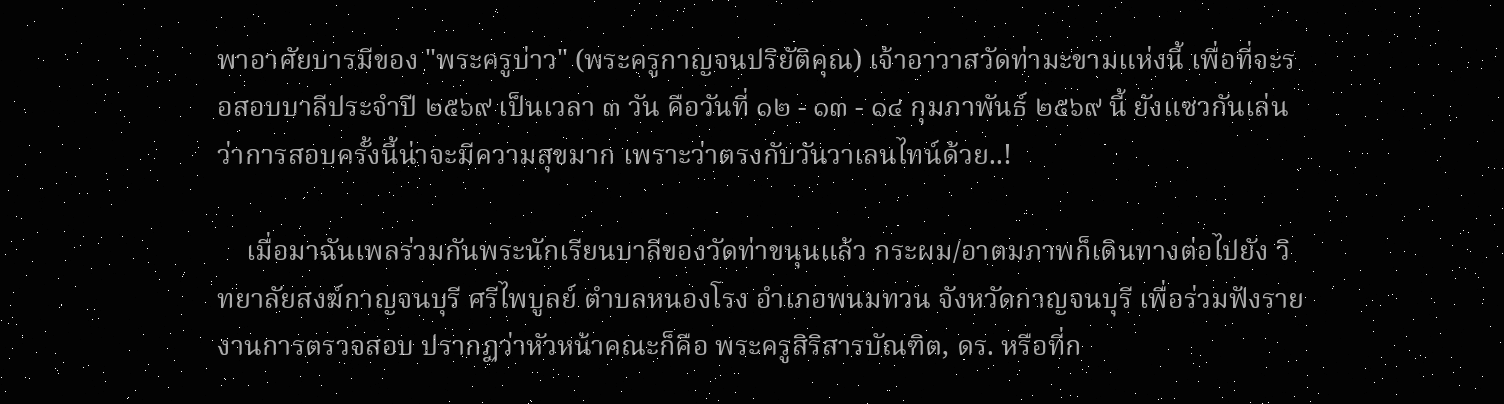พาอาศัยบารมีของ "พระครูบ่าว" (พระครูกาญจนปริยัติคุณ) เจ้าอาวาสวัดท่ามะขามแห่งนี้ เพื่อที่จะรอสอบบาลีประจำปี ๒๕๖๙ เป็นเวลา ๓ วัน คือวันที่ ๑๒ - ๑๓ - ๑๔ กุมภาพันธ์ ๒๕๖๙ นี้ ยังแซวกันเล่นว่าการสอบครั้งนี้น่าจะมีความสุขมาก เพราะว่าตรงกับวันวาเลนไทน์ด้วย..!

    เมื่อมาฉันเพลร่วมกันพระนักเรียนบาลีของวัดท่าขนุนแล้ว กระผม/อาตมภาพก็เดินทางต่อไปยัง วิทยาลัยสงฆ์กาญจนบุรี ศรีไพบูลย์ ตำบลหนองโรง อำเภอพนมทวน จังหวัดกาญจนบุรี เพื่อร่วมฟังรายงานการตรวจสอบ ปรากฏว่าหัวหน้าคณะก็คือ พระครูสิริสารบัณฑิต, ดร. หรือที่ก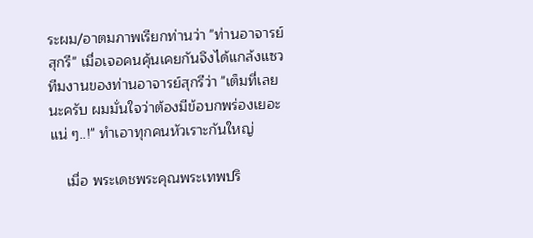ระผม/อาตมภาพเรียกท่านว่า "ท่านอาจารย์สุกรี" เมื่อเจอคนคุ้นเคยกันจึงได้แกล้งแซวทีมงานของท่านอาจารย์สุกรีว่า "เต็มที่เลยนะครับ ผมมั่นใจว่าต้องมีข้อบกพร่องเยอะแน่ ๆ..!" ทำเอาทุกคนหัวเราะกันใหญ่

    เมื่อ พระเดชพระคุณพระเทพปริ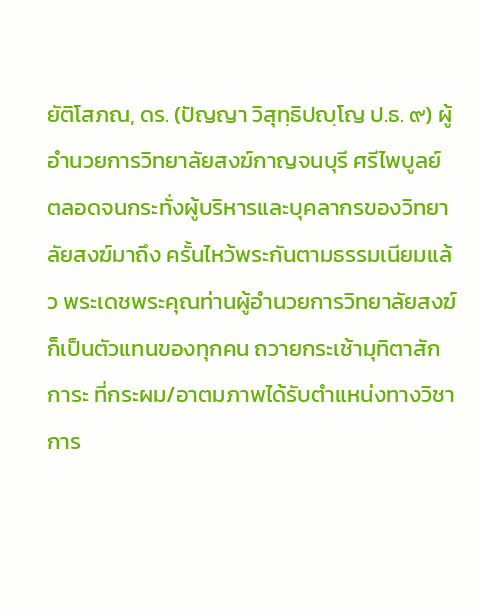ยัติโสภณ, ดร. (ปัญญา วิสุทฺธิปญฺโญ ป.ธ. ๙) ผู้อำนวยการวิทยาลัยสงฆ์กาญจนบุรี ศรีไพบูลย์ ตลอดจนกระทั่งผู้บริหารและบุคลากรของวิทยาลัยสงฆ์มาถึง ครั้นไหว้พระกันตามธรรมเนียมแล้ว พระเดชพระคุณท่านผู้อำนวยการวิทยาลัยสงฆ์ ก็เป็นตัวแทนของทุกคน ถวายกระเช้ามุทิตาสักการะ ที่กระผม/อาตมภาพได้รับตำแหน่งทางวิชาการ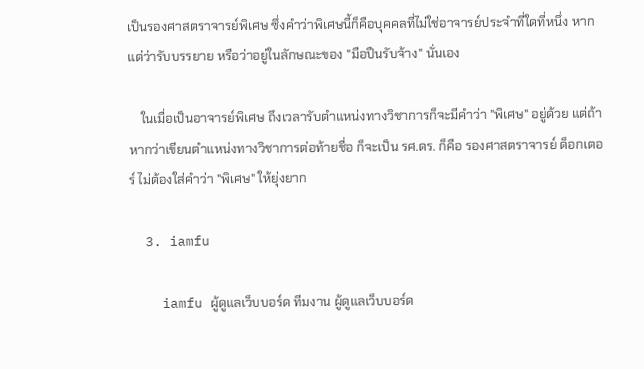เป็นรองศาสตราจารย์พิเศษ ซึ่งคำว่าพิเศษนี้ก็คือบุคคลที่ไม่ใช่อาจารย์ประจำที่ใดที่หนึ่ง หากแต่ว่ารับบรรยาย หรือว่าอยู่ในลักษณะของ "มือปืนรับจ้าง" นั่นเอง

    ในเมื่อเป็นอาจารย์พิเศษ ถึงเวลารับตำแหน่งทางวิชาการก็จะมีคำว่า "พิเศษ" อยู่ด้วย แต่ถ้าหากว่าเขียนตำแหน่งทางวิชาการต่อท้ายชื่อ ก็จะเป็น รศ.ดร. ก็คือ รองศาสตราจารย์ ด็อกเตอร์ ไม่ต้องใส่คำว่า "พิเศษ" ให้ยุ่งยาก

  3. iamfu

    iamfu ผู้ดูแลเว็บบอร์ด ทีมงาน ผู้ดูแลเว็บบอร์ด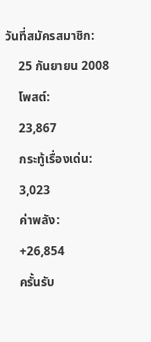วันที่สมัครสมาชิก:
    25 กันยายน 2008
    โพสต์:
    23,867
    กระทู้เรื่องเด่น:
    3,023
    ค่าพลัง:
    +26,854
    ครั้นรับ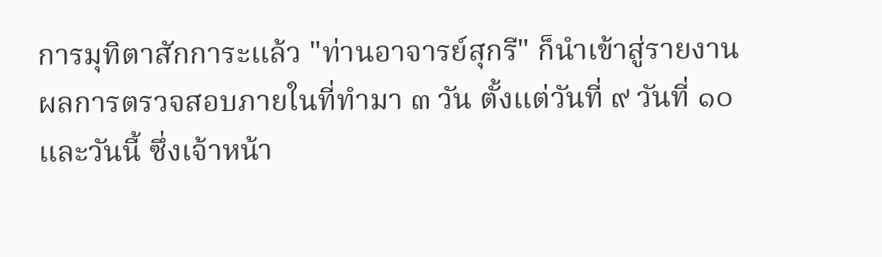การมุทิตาสักการะแล้ว "ท่านอาจารย์สุกรี" ก็นำเข้าสู่รายงานผลการตรวจสอบภายในที่ทำมา ๓ วัน ตั้งแต่วันที่ ๙ วันที่ ๑๐ และวันนี้ ซึ่งเจ้าหน้า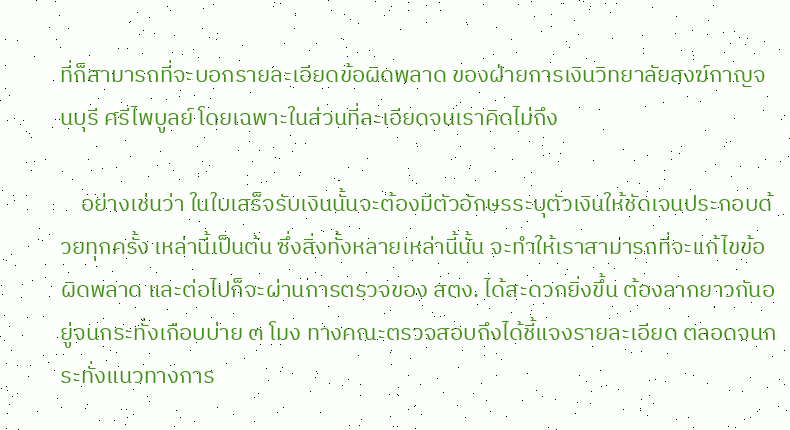ที่ก็สามารถที่จะบอกรายละเอียดข้อผิดพลาด ของฝ่ายการเงินวิทยาลัยสงฆ์กาญจนบุรี ศรีไพบูลย์ โดยเฉพาะในส่วนที่ละเอียดจนเราคิดไม่ถึง

    อย่างเช่นว่า ในใบเสร็จรับเงินนั้นจะต้องมีตัวอักษรระบุตัวเงินให้ชัดเจนประกอบด้วยทุกครั้ง เหล่านี้เป็นต้น ซึ่งสิ่งทั้งหลายเหล่านี้นั้น จะทำให้เราสามารถที่จะแก้ไขข้อผิดพลาด และต่อไปก็จะผ่านการตรวจของ สตง. ได้สะดวกยิ่งขึ้น ต้องลากยาวกันอยู่จนกระทั่งเกือบบ่าย ๓ โมง ทางคณะตรวจสอบถึงได้ชี้แจงรายละเอียด ตลอดจนกระทั่งแนวทางการ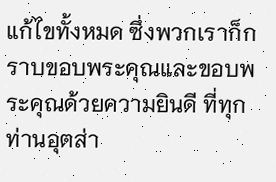แก้ไขทั้งหมด ซึ่งพวกเราก็กราบขอบพระคุณและขอบพระคุณด้วยความยินดี ที่ทุกท่านอุตส่า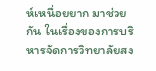ห์เหนื่อยยาก มาช่วยกัน ในเรื่องของการบริหารจัดการวิทยาลัยสง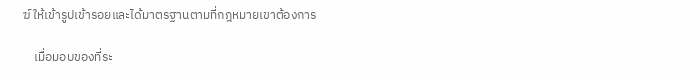ฆ์ ให้เข้ารูปเข้ารอยและได้มาตรฐานตามที่กฎหมายเขาต้องการ

    เมื่อมอบของที่ระ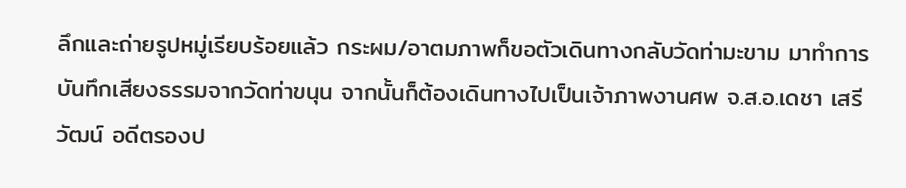ลึกและถ่ายรูปหมู่เรียบร้อยแล้ว กระผม/อาตมภาพก็ขอตัวเดินทางกลับวัดท่ามะขาม มาทำการบันทึกเสียงธรรมจากวัดท่าขนุน จากนั้นก็ต้องเดินทางไปเป็นเจ้าภาพงานศพ จ.ส.อ.เดชา เสรีวัฒน์ อดีตรองป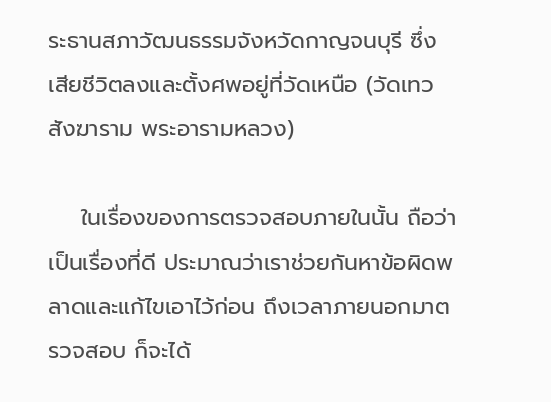ระธานสภาวัฒนธรรมจังหวัดกาญจนบุรี ซึ่งเสียชีวิตลงและตั้งศพอยู่ที่วัดเหนือ (วัดเทวสังฆาราม พระอารามหลวง)

    ในเรื่องของการตรวจสอบภายในนั้น ถือว่าเป็นเรื่องที่ดี ประมาณว่าเราช่วยกันหาข้อผิดพลาดและแก้ไขเอาไว้ก่อน ถึงเวลาภายนอกมาตรวจสอบ ก็จะได้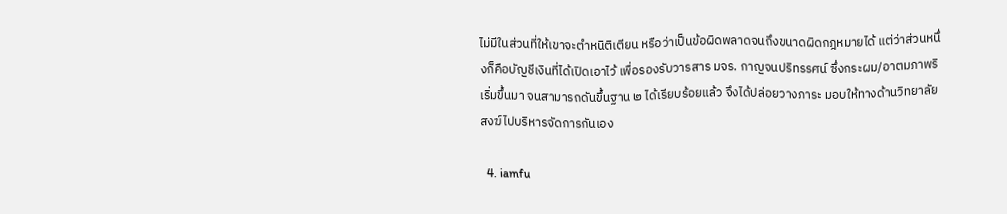ไม่มีในส่วนที่ให้เขาจะตำหนิติเตียน หรือว่าเป็นข้อผิดพลาดจนถึงขนาดผิดกฎหมายได้ แต่ว่าส่วนหนึ่งก็คือบัญชีเงินที่ได้เปิดเอาไว้ เพื่อรองรับวารสาร มจร. กาญจนปริทรรศน์ ซึ่งกระผม/อาตมภาพริเริ่มขึ้นมา จนสามารถดันขึ้นฐาน ๒ ได้เรียบร้อยแล้ว จึงได้ปล่อยวางภาระ มอบให้ทางด้านวิทยาลัยสงฆ์ไปบริหารจัดการกันเอง

  4. iamfu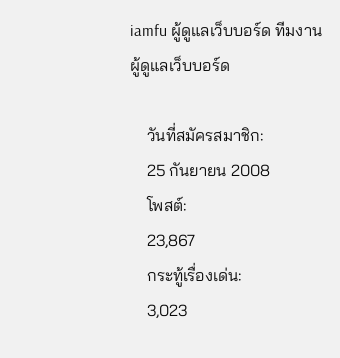iamfu ผู้ดูแลเว็บบอร์ด ทีมงาน ผู้ดูแลเว็บบอร์ด

    วันที่สมัครสมาชิก:
    25 กันยายน 2008
    โพสต์:
    23,867
    กระทู้เรื่องเด่น:
    3,023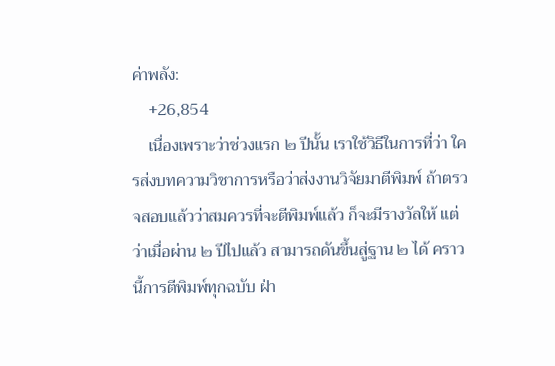ค่าพลัง:
    +26,854
    เนื่องเพราะว่าช่วงแรก ๒ ปีนั้น เราใช้วิธีในการที่ว่า ใครส่งบทความวิชาการหรือว่าส่งงานวิจัยมาตีพิมพ์ ถ้าตรวจสอบแล้วว่าสมควรที่จะตีพิมพ์แล้ว ก็จะมีรางวัลให้ แต่ว่าเมื่อผ่าน ๒ ปีไปแล้ว สามารถดันขึ้นสู่ฐาน ๒ ได้ คราวนี้การตีพิมพ์ทุกฉบับ ฝ่า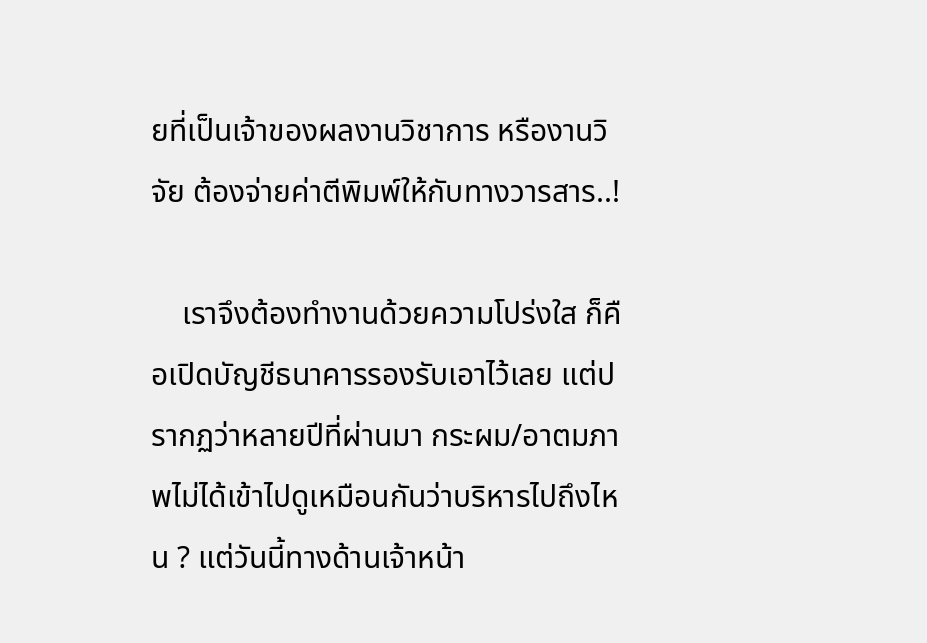ยที่เป็นเจ้าของผลงานวิชาการ หรืองานวิจัย ต้องจ่ายค่าตีพิมพ์ให้กับทางวารสาร..!

    เราจึงต้องทำงานด้วยความโปร่งใส ก็คือเปิดบัญชีธนาคารรองรับเอาไว้เลย แต่ปรากฏว่าหลายปีที่ผ่านมา กระผม/อาตมภาพไม่ได้เข้าไปดูเหมือนกันว่าบริหารไปถึงไหน ? แต่วันนี้ทางด้านเจ้าหน้า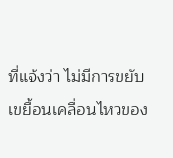ที่แจ้งว่า ไม่มีการขยับเขยื้อนเคลื่อนไหวของ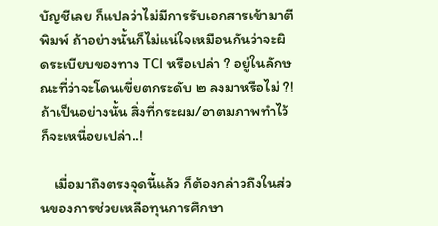บัญชีเลย ก็แปลว่าไม่มีการรับเอกสารเข้ามาตีพิมพ์ ถ้าอย่างนั้นก็ไม่แน่ใจเหมือนกันว่าจะผิดระเบียบของทาง TCI หรือเปล่า ? อยู่ในลักษณะที่ว่าจะโดนเขี่ยตกระดับ ๒ ลงมาหรือไม่ ?! ถ้าเป็นอย่างนั้น สิ่งที่กระผม/อาตมภาพทำไว้ก็จะเหนื่อยเปล่า..!

    เมื่อมาถึงตรงจุดนี้แล้ว ก็ต้องกล่าวถึงในส่วนของการช่วยเหลือทุนการศึกษา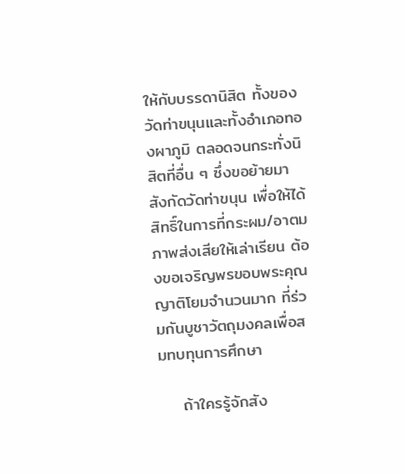ให้กับบรรดานิสิต ทั้งของวัดท่าขนุนและทั้งอำเภอทองผาภูมิ ตลอดจนกระทั่งนิสิตที่อื่น ๆ ซึ่งขอย้ายมาสังกัดวัดท่าขนุน เพื่อให้ได้สิทธิ์ในการที่กระผม/อาตมภาพส่งเสียให้เล่าเรียน ต้องขอเจริญพรขอบพระคุณญาติโยมจำนวนมาก ที่ร่วมกันบูชาวัตถุมงคลเพื่อสมทบทุนการศึกษา

    ถ้าใครรู้จักสัง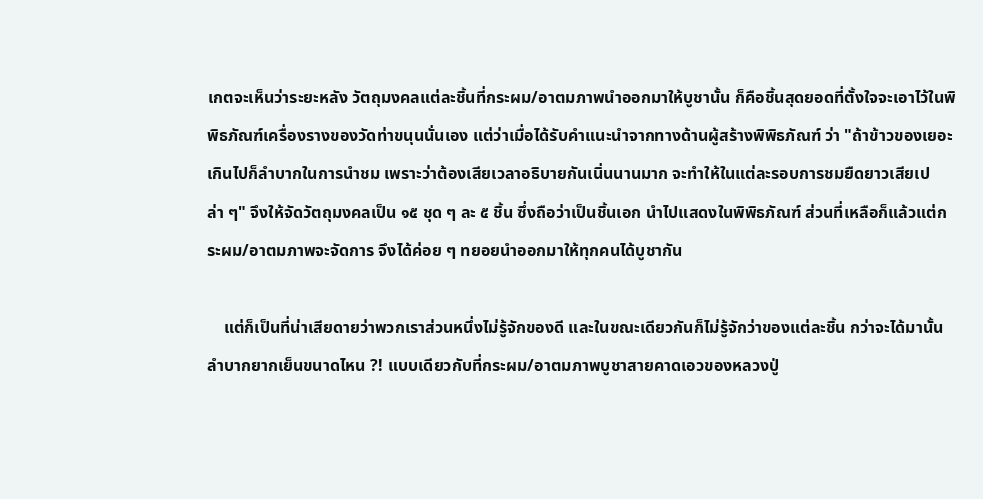เกตจะเห็นว่าระยะหลัง วัตถุมงคลแต่ละชิ้นที่กระผม/อาตมภาพนำออกมาให้บูชานั้น ก็คือชิ้นสุดยอดที่ตั้งใจจะเอาไว้ในพิพิธภัณฑ์เครื่องรางของวัดท่าขนุนนั่นเอง แต่ว่าเมื่อได้รับคำแนะนำจากทางด้านผู้สร้างพิพิธภัณฑ์ ว่า "ถ้าข้าวของเยอะเกินไปก็ลำบากในการนำชม เพราะว่าต้องเสียเวลาอธิบายกันเนิ่นนานมาก จะทำให้ในแต่ละรอบการชมยืดยาวเสียเปล่า ๆ" จึงให้จัดวัตถุมงคลเป็น ๑๕ ชุด ๆ ละ ๕ ชิ้น ซึ่งถือว่าเป็นชิ้นเอก นำไปแสดงในพิพิธภัณฑ์ ส่วนที่เหลือก็แล้วแต่กระผม/อาตมภาพจะจัดการ จึงได้ค่อย ๆ ทยอยนำออกมาให้ทุกคนได้บูชากัน

    แต่ก็เป็นที่น่าเสียดายว่าพวกเราส่วนหนึ่งไม่รู้จักของดี และในขณะเดียวกันก็ไม่รู้จักว่าของแต่ละชิ้น กว่าจะได้มานั้นลำบากยากเย็นขนาดไหน ?! แบบเดียวกับที่กระผม/อาตมภาพบูชาสายคาดเอวของหลวงปู่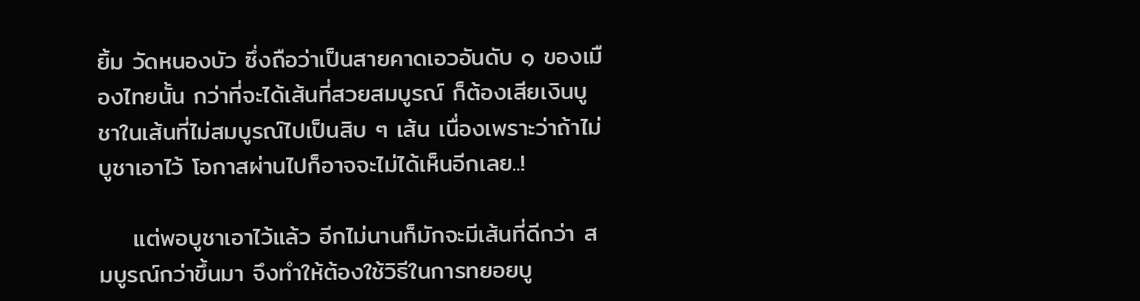ยิ้ม วัดหนองบัว ซึ่งถือว่าเป็นสายคาดเอวอันดับ ๑ ของเมืองไทยนั้น กว่าที่จะได้เส้นที่สวยสมบูรณ์ ก็ต้องเสียเงินบูชาในเส้นที่ไม่สมบูรณ์ไปเป็นสิบ ๆ เส้น เนื่องเพราะว่าถ้าไม่บูชาเอาไว้ โอกาสผ่านไปก็อาจจะไม่ได้เห็นอีกเลย..!

    แต่พอบูชาเอาไว้แล้ว อีกไม่นานก็มักจะมีเส้นที่ดีกว่า สมบูรณ์กว่าขึ้นมา จึงทำให้ต้องใช้วิธีในการทยอยบู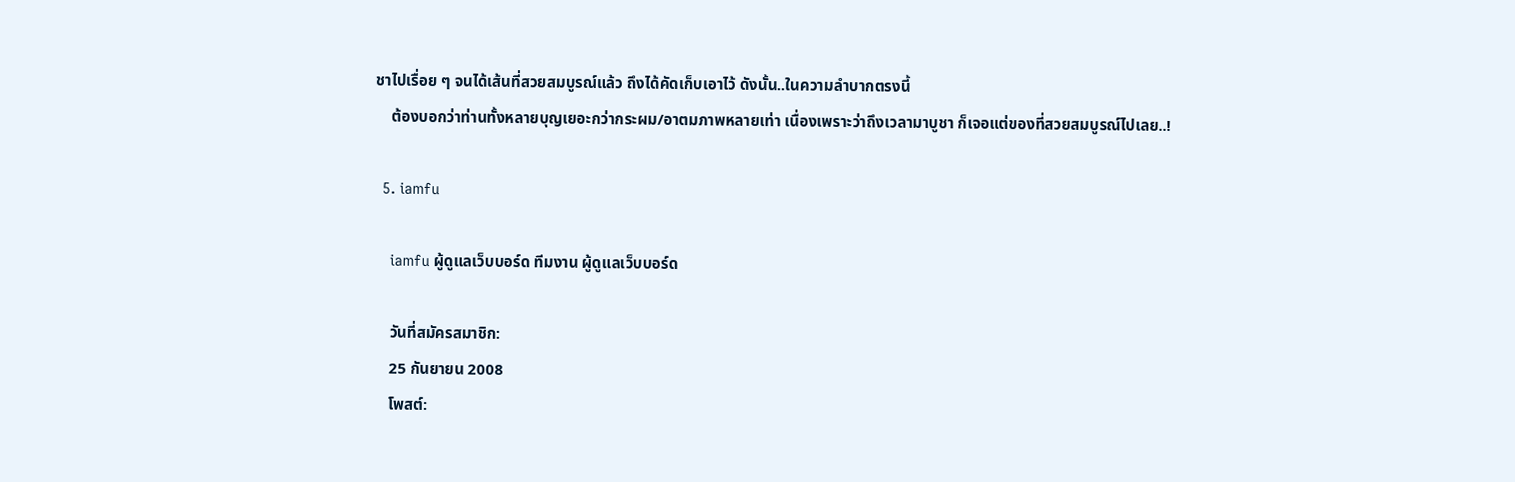ชาไปเรื่อย ๆ จนได้เส้นที่สวยสมบูรณ์แล้ว ถึงได้คัดเก็บเอาไว้ ดังนั้น..ในความลำบากตรงนี้
    ต้องบอกว่าท่านทั้งหลายบุญเยอะกว่ากระผม/อาตมภาพหลายเท่า เนื่องเพราะว่าถึงเวลามาบูชา ก็เจอแต่ของที่สวยสมบูรณ์ไปเลย..!

  5. iamfu

    iamfu ผู้ดูแลเว็บบอร์ด ทีมงาน ผู้ดูแลเว็บบอร์ด

    วันที่สมัครสมาชิก:
    25 กันยายน 2008
    โพสต์: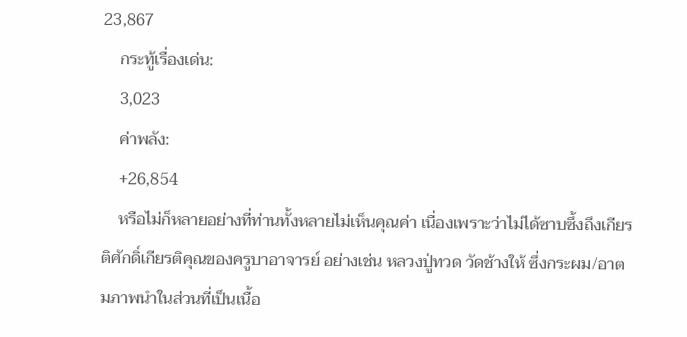23,867
    กระทู้เรื่องเด่น:
    3,023
    ค่าพลัง:
    +26,854
    หรือไม่ก็หลายอย่างที่ท่านทั้งหลายไม่เห็นคุณค่า เนื่องเพราะว่าไม่ได้ซาบซึ้งถึงเกียรติศักดิ์เกียรติคุณของครูบาอาจารย์ อย่างเช่น หลวงปู่ทวด วัดช้างให้ ซึ่งกระผม/อาตมภาพนำในส่วนที่เป็นเนื้อ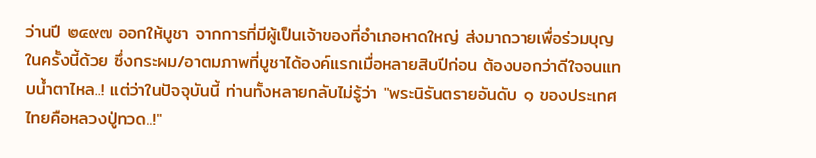ว่านปี ๒๔๙๗ ออกให้บูชา จากการที่มีผู้เป็นเจ้าของที่อำเภอหาดใหญ่ ส่งมาถวายเพื่อร่วมบุญในครั้งนี้ด้วย ซึ่งกระผม/อาตมภาพที่บูชาได้องค์แรกเมื่อหลายสิบปีก่อน ต้องบอกว่าดีใจจนแทบน้ำตาไหล..! แต่ว่าในปัจจุบันนี้ ท่านทั้งหลายกลับไม่รู้ว่า "พระนิรันตรายอันดับ ๑ ของประเทศไทยคือหลวงปู่ทวด..!"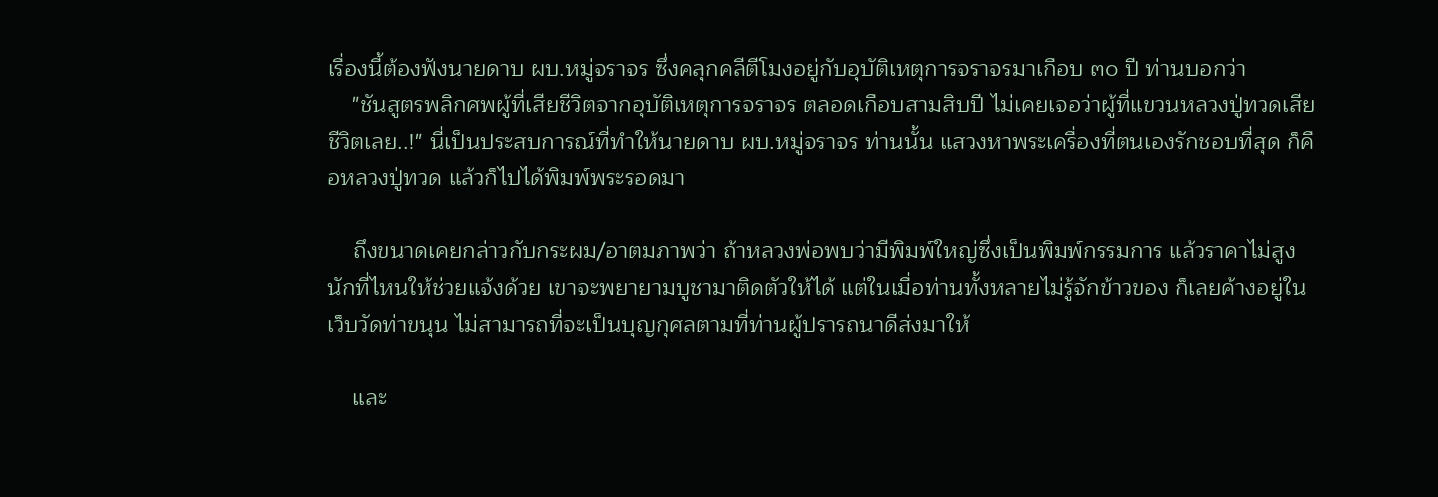เรื่องนี้ต้องฟังนายดาบ ผบ.หมู่จราจร ซึ่งคลุกคลีตีโมงอยู่กับอุบัติเหตุการจราจรมาเกือบ ๓๐ ปี ท่านบอกว่า
    "ชันสูตรพลิกศพผู้ที่เสียชีวิตจากอุบัติเหตุการจราจร ตลอดเกือบสามสิบปี ไม่เคยเจอว่าผู้ที่แขวนหลวงปู่ทวดเสียชีวิตเลย..!" นี่เป็นประสบการณ์ที่ทำให้นายดาบ ผบ.หมู่จราจร ท่านนั้น แสวงหาพระเครื่องที่ตนเองรักชอบที่สุด ก็คือหลวงปู่ทวด แล้วก็ไปได้พิมพ์พระรอดมา

    ถึงขนาดเคยกล่าวกับกระผม/อาตมภาพว่า ถ้าหลวงพ่อพบว่ามีพิมพ์ใหญ่ซึ่งเป็นพิมพ์กรรมการ แล้วราคาไม่สูงนักที่ไหนให้ช่วยแจ้งด้วย เขาจะพยายามบูชามาติดตัวให้ได้ แต่ในเมื่อท่านทั้งหลายไม่รู้จักข้าวของ ก็เลยค้างอยู่ในเว็บวัดท่าขนุน ไม่สามารถที่จะเป็นบุญกุศลตามที่ท่านผู้ปรารถนาดีส่งมาให้

    และ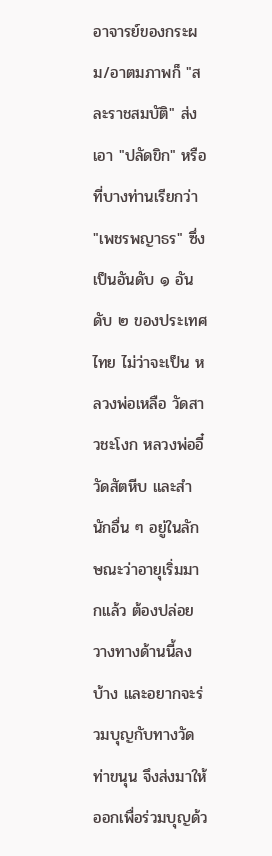อาจารย์ของกระผม/อาตมภาพก็ "สละราชสมบัติ" ส่งเอา "ปลัดขิก" หรือที่บางท่านเรียกว่า "เพชรพญาธร" ซึ่งเป็นอันดับ ๑ อันดับ ๒ ของประเทศไทย ไม่ว่าจะเป็น หลวงพ่อเหลือ วัดสาวชะโงก หลวงพ่ออี๋ วัดสัตหีบ และสำนักอื่น ๆ อยู่ในลักษณะว่าอายุเริ่มมากแล้ว ต้องปล่อยวางทางด้านนี้ลงบ้าง และอยากจะร่วมบุญกับทางวัดท่าขนุน จึงส่งมาให้ออกเพื่อร่วมบุญด้ว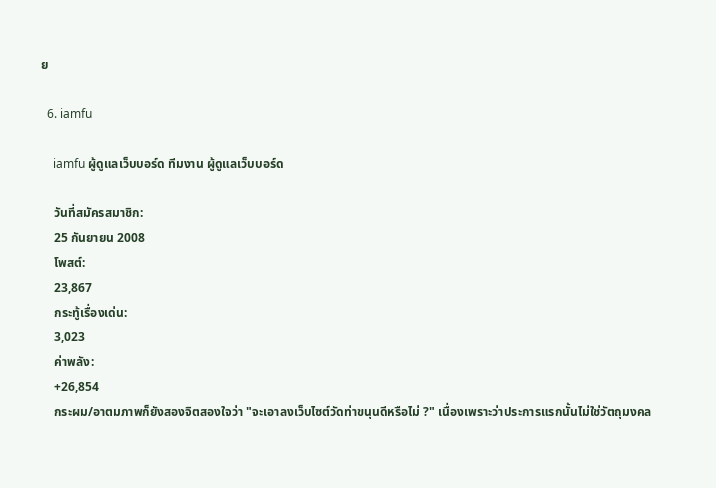ย

  6. iamfu

    iamfu ผู้ดูแลเว็บบอร์ด ทีมงาน ผู้ดูแลเว็บบอร์ด

    วันที่สมัครสมาชิก:
    25 กันยายน 2008
    โพสต์:
    23,867
    กระทู้เรื่องเด่น:
    3,023
    ค่าพลัง:
    +26,854
    กระผม/อาตมภาพก็ยังสองจิตสองใจว่า "จะเอาลงเว็บไซต์วัดท่าขนุนดีหรือไม่ ?" เนื่องเพราะว่าประการแรกนั้นไม่ใช่วัตถุมงคล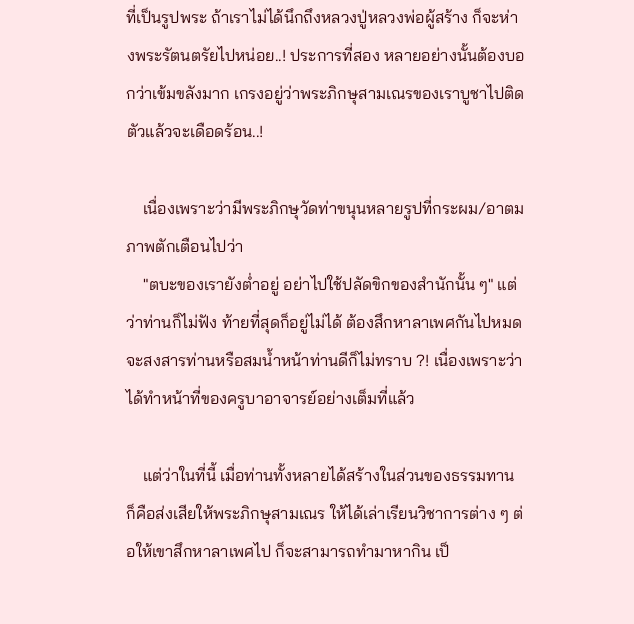ที่เป็นรูปพระ ถ้าเราไม่ได้นึกถึงหลวงปู่หลวงพ่อผู้สร้าง ก็จะห่างพระรัตนตรัยไปหน่อย..! ประการที่สอง หลายอย่างนั้นต้องบอกว่าเข้มขลังมาก เกรงอยู่ว่าพระภิกษุสามเณรของเราบูชาไปติดตัวแล้วจะเดือดร้อน..!

    เนื่องเพราะว่ามีพระภิกษุวัดท่าขนุนหลายรูปที่กระผม/อาตมภาพตักเตือนไปว่า
    "ตบะของเรายังต่ำอยู่ อย่าไปใช้ปลัดขิกของสำนักนั้น ๆ" แต่ว่าท่านก็ไม่ฟัง ท้ายที่สุดก็อยู่ไม่ได้ ต้องสึกหาลาเพศกันไปหมด จะสงสารท่านหรือสมน้ำหน้าท่านดีก็ไม่ทราบ ?! เนื่องเพราะว่าได้ทำหน้าที่ของครูบาอาจารย์อย่างเต็มที่แล้ว

    แต่ว่าในที่นี้ เมื่อท่านทั้งหลายได้สร้างในส่วนของธรรมทาน ก็คือส่งเสียให้พระภิกษุสามเณร ให้ได้เล่าเรียนวิชาการต่าง ๆ ต่อให้เขาสึกหาลาเพศไป ก็จะสามารถทำมาหากิน เป็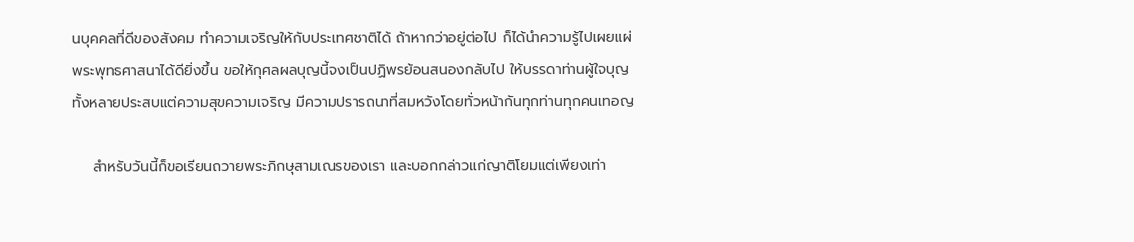นบุคคลที่ดีของสังคม ทำความเจริญให้กับประเทศชาติได้ ถ้าหากว่าอยู่ต่อไป ก็ได้นำความรู้ไปเผยแผ่พระพุทธศาสนาได้ดียิ่งขึ้น ขอให้กุศลผลบุญนี้จงเป็นปฏิพรย้อนสนองกลับไป ให้บรรดาท่านผู้ใจบุญทั้งหลายประสบแต่ความสุขความเจริญ มีความปรารถนาที่สมหวังโดยทั่วหน้ากันทุกท่านทุกคนเทอญ

    สำหรับวันนี้ก็ขอเรียนถวายพระภิกษุสามเณรของเรา และบอกกล่าวแก่ญาติโยมแต่เพียงเท่า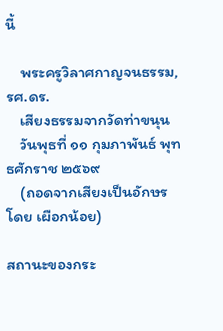นี้

    พระครูวิลาศกาญจนธรรม, รศ.ดร.
    เสียงธรรมจากวัดท่าขนุน
    วันพุธที่ ๑๑ กุมภาพันธ์ พุทธศักราช ๒๕๖๙
    (ถอดจากเสียงเป็นอักษร โดย เผือกน้อย)

สถานะของกระ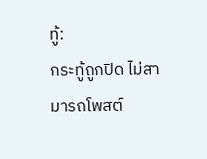ทู้:
กระทู้ถูกปิด ไม่สามารถโพสต์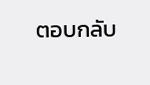ตอบกลับ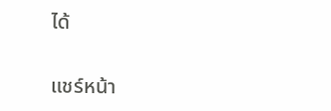ได้

แชร์หน้า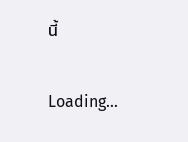นี้

Loading...